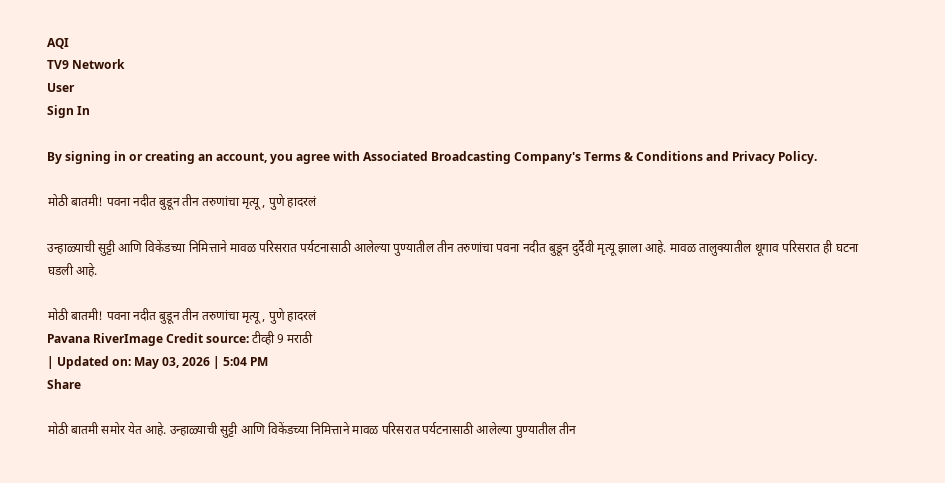AQI
TV9 Network
User
Sign In

By signing in or creating an account, you agree with Associated Broadcasting Company's Terms & Conditions and Privacy Policy.

मोठी बातमी! पवना नदीत बुडून तीन तरुणांचा मृत्यू, पुणे हादरलं

उन्हाळ्याची सुट्टी आणि विकेंडच्या निमित्ताने मावळ परिसरात पर्यटनासाठी आलेल्या पुण्यातील तीन तरुणांचा पवना नदीत बुडून दुर्दैवी मृत्यू झाला आहे. मावळ तालुक्यातील थूगाव परिसरात ही घटना घडली आहे.

मोठी बातमी! पवना नदीत बुडून तीन तरुणांचा मृत्यू, पुणे हादरलं
Pavana RiverImage Credit source: टीव्ही 9 मराठी
| Updated on: May 03, 2026 | 5:04 PM
Share

मोठी बातमी समोर येत आहे. उन्हाळ्याची सुट्टी आणि विकेंडच्या निमित्ताने मावळ परिसरात पर्यटनासाठी आलेल्या पुण्यातील तीन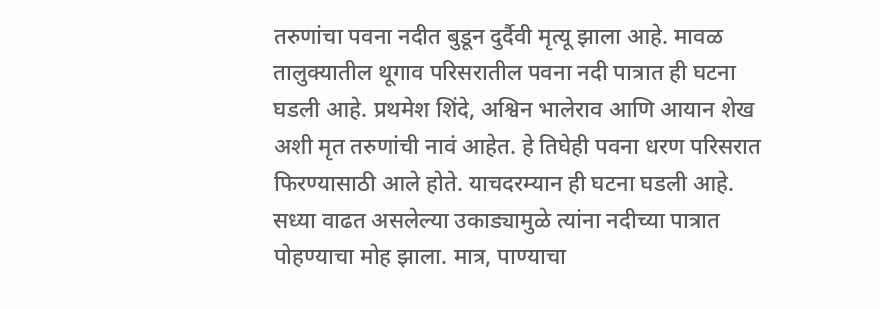तरुणांचा पवना नदीत बुडून दुर्दैवी मृत्यू झाला आहे. मावळ तालुक्यातील थूगाव परिसरातील पवना नदी पात्रात ही घटना घडली आहे. प्रथमेश शिंदे, अश्विन भालेराव आणि आयान शेख अशी मृत तरुणांची नावं आहेत. हे तिघेही पवना धरण परिसरात फिरण्यासाठी आले होते. याचदरम्यान ही घटना घडली आहे. सध्या वाढत असलेल्या उकाड्यामुळे त्यांना नदीच्या पात्रात पोहण्याचा मोह झाला. मात्र, पाण्याचा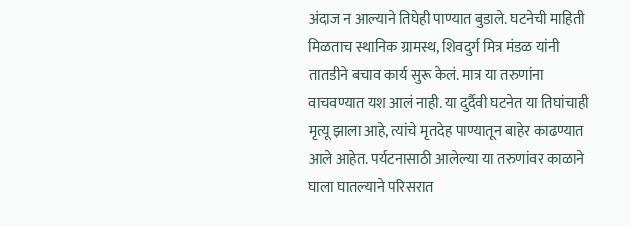अंदाज न आल्याने तिघेही पाण्यात बुडाले. घटनेची माहिती मिळताच स्थानिक ग्रामस्थ, शिवदुर्ग मित्र मंडळ यांनी तातडीने बचाव कार्य सुरू केलं. मात्र या तरुणांना वाचवण्यात यश आलं नाही. या दुर्दैवी घटनेत या तिघांचाही मृत्यू झाला आहे, त्यांचे मृतदेह पाण्यातून बाहेर काढण्यात आले आहेत. पर्यटनासाठी आलेल्या या तरुणांवर काळाने घाला घातल्याने परिसरात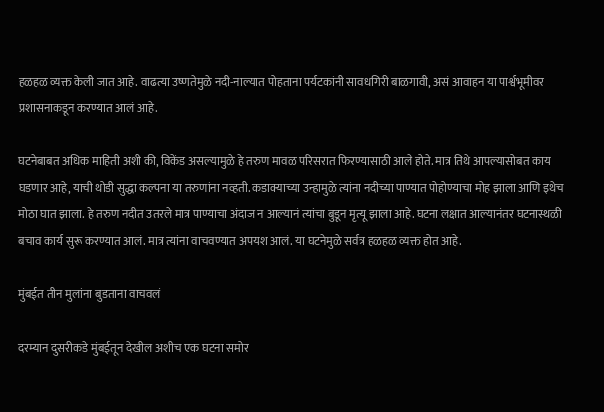हळहळ व्यक्त केली जात आहे. वाढत्या उष्णतेमुळे नदी-नाल्यात पोहताना पर्यटकांनी सावधगिरी बाळगावी, असं आवाहन या पार्श्वभूमीवर प्रशासनाकडून करण्यात आलं आहे.

घटनेबाबत अधिक माहिती अशी की, विकेंड असल्यामुळे हे तरुण मावळ परिसरात फिरण्यासाठी आले होते. मात्र तिथे आपल्यासोबत काय घडणार आहे, याची थोडी सुद्धा कल्पना या तरुणांना नव्हती. कडाक्याच्या उन्हामुळे त्यांना नदीच्या पाण्यात पोहोण्याचा मोह झाला आणि इथेच मोठा घात झाला. हे तरुण नदीत उतरले मात्र पाण्याचा अंदाज न आल्यानं त्यांचा बुडून मृत्यू झाला आहे. घटना लक्षात आल्यानंतर घटनास्थळी बचाव कार्य सुरू करण्यात आलं. मात्र त्यांना वाचवण्यात अपयश आलं. या घटनेमुळे सर्वत्र हळहळ व्यक्त होत आहे.

मुंबईत तीन मुलांना बुडताना वाचवलं

दरम्यान दुसरीकडे मुंबईतून देखील अशीच एक घटना समोर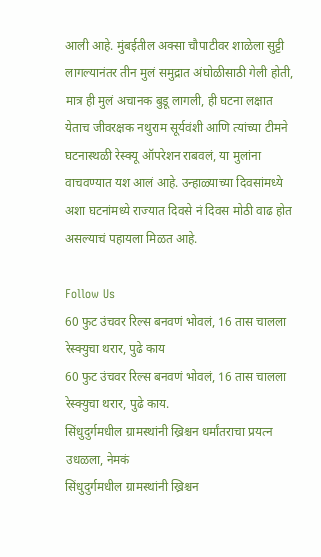आली आहे. मुंबईतील अक्सा चौपाटीवर शाळेला सुट्टी लागल्यानंतर तीन मुलं समुद्रात अंघोळीसाठी गेली होती, मात्र ही मुलं अचानक बुडू लागली, ही घटना लक्षात येताच जीवरक्षक नथुराम सूर्यवंशी आणि त्यांच्या टीमने घटनास्थळी रेस्क्यू ऑपरेशन राबवलं, या मुलांना वाचवण्यात यश आलं आहे. उन्हाळ्याच्या दिवसांमध्ये अशा घटनांमध्ये राज्यात दिवसे नं दिवस मोठी वाढ होत असल्याचं पहायला मिळत आहे.

Follow Us
60 फुट उंचवर रिल्स बनवणं भोवलं, 16 तास चालला रेस्क्युचा थरार, पुढे काय
60 फुट उंचवर रिल्स बनवणं भोवलं, 16 तास चालला रेस्क्युचा थरार, पुढे काय.
सिंधुदुर्गमधील ग्रामस्थांनी ख्रिश्चन धर्मांतराचा प्रयत्न उधळला, नेमकं
सिंधुदुर्गमधील ग्रामस्थांनी ख्रिश्चन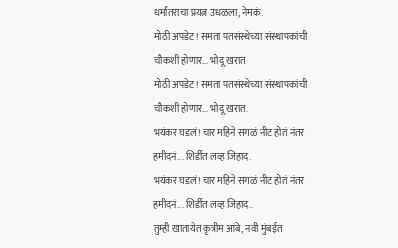धर्मांतराचा प्रयत्न उधळला, नेमकं.
मोठी अपडेट! समता पतसंस्थेच्या संस्थापकांची चौकशी होणार... भोदू खरात
मोठी अपडेट! समता पतसंस्थेच्या संस्थापकांची चौकशी होणार... भोदू खरात.
भयंकर घडलं! चार महिने सगळं नीट होतं नंतर हमीदनं... शिर्डीत लव्ह जिहाद.
भयंकर घडलं! चार महिने सगळं नीट होतं नंतर हमीदनं... शिर्डीत लव्ह जिहाद..
तुम्ही खातायेत कृत्रीम आंबे, नवी मुंबईत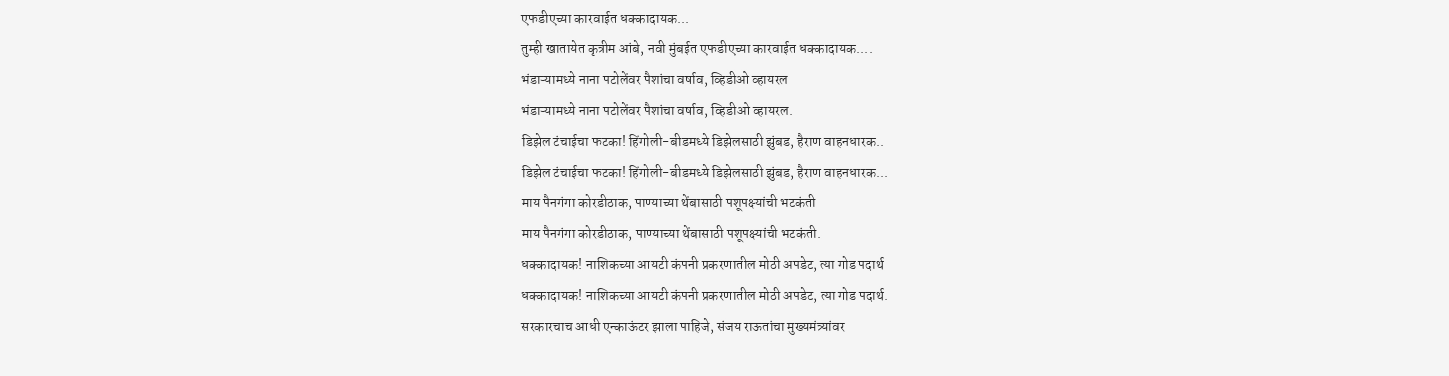एफडीएच्या कारवाईत धक्कादायक...
तुम्ही खातायेत कृत्रीम आंबे, नवी मुंबईत एफडीएच्या कारवाईत धक्कादायक....
भंडाऱ्यामध्ये नाना पटोलेंवर पैशांचा वर्षाव, व्हिडीओ व्हायरल
भंडाऱ्यामध्ये नाना पटोलेंवर पैशांचा वर्षाव, व्हिडीओ व्हायरल.
डिझेल टंचाईचा फटका! हिंगोली-बीडमध्ये डिझेलसाठी झुंबड, हैराण वाहनधारक..
डिझेल टंचाईचा फटका! हिंगोली-बीडमध्ये डिझेलसाठी झुंबड, हैराण वाहनधारक...
माय पैनगंगा कोरडीठाक, पाण्याच्या थेंबासाठी पशूपक्ष्यांची भटकंती
माय पैनगंगा कोरडीठाक, पाण्याच्या थेंबासाठी पशूपक्ष्यांची भटकंती.
धक्कादायक! नाशिकच्या आयटी कंपनी प्रकरणातील मोठी अपडेट, त्या गोड पदार्थ
धक्कादायक! नाशिकच्या आयटी कंपनी प्रकरणातील मोठी अपडेट, त्या गोड पदार्थ.
सरकारचाच आधी एन्काऊंटर झाला पाहिजे, संजय राऊतांचा मुख्यमंत्र्यांवर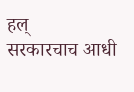हल्
सरकारचाच आधी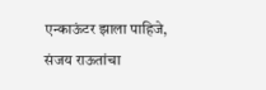एन्काऊंटर झाला पाहिजे, संजय राऊतांचा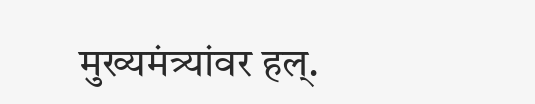मुख्यमंत्र्यांवर हल्.